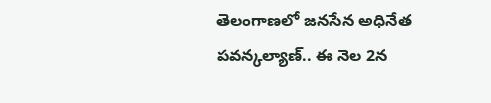తెలంగాణలో జనసేన అధినేత పవన్కల్యాణ్.. ఈ నెల 2న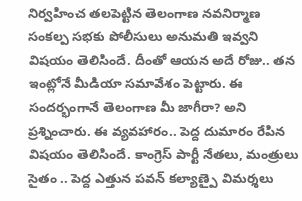నిర్వహించ తలపెట్టిన తెలంగాణ నవనిర్మాణ సంకల్ప సభకు పోలీసులు అనుమతి ఇవ్వని విషయం తెలిసిందే. దీంతో ఆయన అదే రోజు.. తన ఇంట్లోనే మీడియా సమావేశం పెట్టారు. ఈ సందర్భంగానే తెలంగాణ మీ జాగీరా? అని ప్రశ్నించారు. ఈ వ్యవహారం.. పెద్ద దుమారం రేపిన విషయం తెలిసిందే. కాంగ్రెస్ పార్టీ నేతలు, మంత్రులు సైతం .. పెద్ద ఎత్తున పవన్ కల్యాణ్పై విమర్శలు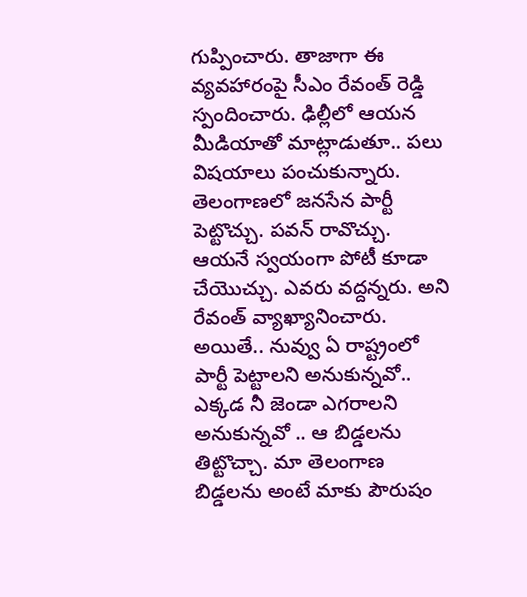గుప్పించారు. తాజాగా ఈ వ్యవహారంపై సీఎం రేవంత్ రెడ్డి స్పందించారు. ఢిల్లీలో ఆయన మీడియాతో మాట్లాడుతూ.. పలు విషయాలు పంచుకున్నారు.
తెలంగాణలో జనసేన పార్టీ పెట్టొచ్చు. పవన్ రావొచ్చు. ఆయనే స్వయంగా పోటీ కూడా చేయొచ్చు. ఎవరు వద్దన్నరు. అని రేవంత్ వ్యాఖ్యానించారు. అయితే.. నువ్వు ఏ రాష్ట్రంలో పార్టీ పెట్టాలని అనుకున్నవో.. ఎక్కడ నీ జెండా ఎగరాలని అనుకున్నవో .. ఆ బిడ్డలను తిట్టొచ్చా. మా తెలంగాణ బిడ్డలను అంటే మాకు పౌరుషం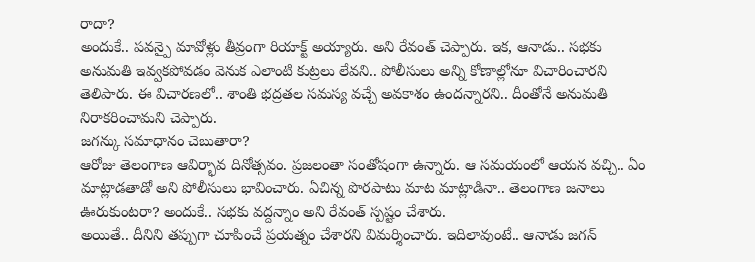రాదా?
అందుకే.. పవన్పై మావోళ్లు తీవ్రంగా రియాక్ట్ అయ్యారు. అని రేవంత్ చెప్పారు. ఇక, ఆనాడు.. సభకు అనుమతి ఇవ్వకపోవడం వెనుక ఎలాంటి కుట్రలు లేవని.. పోలీసులు అన్ని కోణాల్లోనూ విచారించారని తెలిపారు. ఈ విచారణలో.. శాంతి భద్రతల సమస్య వచ్చే అవకాశం ఉందన్నారని.. దీంతోనే అనుమతి నిరాకరించామని చెప్పారు.
జగన్కు సమాధానం చెబుతారా?
ఆరోజు తెలంగాణ ఆవిర్భావ దినోత్సవం. ప్రజలంతా సంతోషంగా ఉన్నారు. ఆ సమయంలో ఆయన వచ్చి.. ఏం మాట్లాడతాడో అని పోలీసులు భావించారు. ఏచిన్న పొరపాటు మాట మాట్లాడినా.. తెలంగాణ జనాలు ఊరుకుంటరా? అందుకే.. సభకు వద్దన్నాం అని రేవంత్ స్పష్టం చేశారు.
అయితే.. దీనిని తప్పుగా చూపించే ప్రయత్నం చేశారని విమర్శించారు. ఇదిలావుంటే.. ఆనాడు జగన్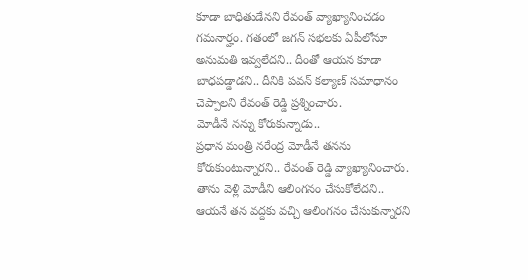కూడా బాధితుడేనని రేవంత్ వ్యాఖ్యానించడం గమనార్హం. గతంలో జగన్ సభలకు ఏపీలోనూ అనుమతి ఇవ్వలేదని.. దీంతో ఆయన కూడా బాధపడ్డాడని.. దీనికి పవన్ కల్యాణ్ సమాధానం చెప్పాలని రేవంత్ రెడ్డి ప్రశ్నించారు.
మోడీనే నన్ను కోరుకున్నాడు..
ప్రధాన మంత్రి నరేంద్ర మోడీనే తనను కోరుకుంటున్నారని.. రేవంత్ రెడ్డి వ్యాఖ్యానించారు. తాను వెళ్లి మోడీని ఆలింగనం చేసుకోలేదని.. ఆయనే తన వద్దకు వచ్చి ఆలింగనం చేసుకున్నారని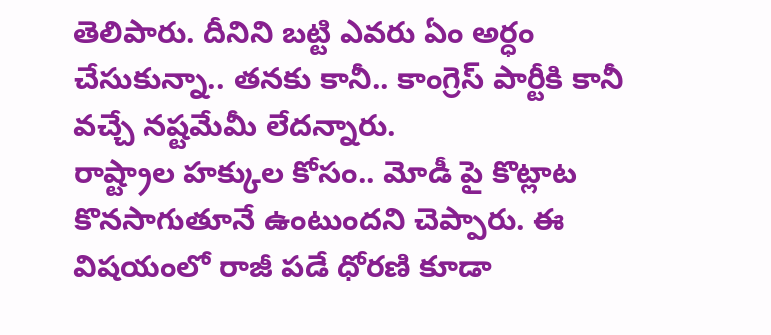తెలిపారు. దీనిని బట్టి ఎవరు ఏం అర్ధం చేసుకున్నా.. తనకు కానీ.. కాంగ్రెస్ పార్టీకి కానీ వచ్చే నష్టమేమీ లేదన్నారు.
రాష్ట్రాల హక్కుల కోసం.. మోడీ పై కొట్లాట కొనసాగుతూనే ఉంటుందని చెప్పారు. ఈ విషయంలో రాజీ పడే ధోరణి కూడా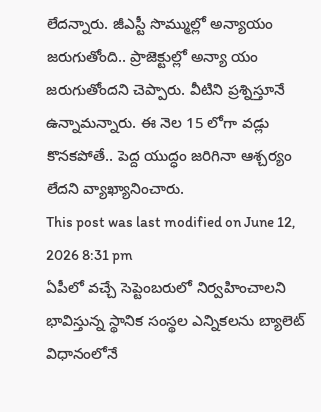లేదన్నారు. జీఎస్టీ సొమ్ముల్లో అన్యాయం జరుగుతోంది.. ప్రాజెక్టుల్లో అన్యా యం జరుగుతోందని చెప్పారు. వీటిని ప్రశ్నిస్తూనే ఉన్నామన్నారు. ఈ నెల 15 లోగా వడ్లు కొనకపోతే.. పెద్ద యుద్ధం జరిగినా ఆశ్చర్యం లేదని వ్యాఖ్యానించారు.
This post was last modified on June 12, 2026 8:31 pm
ఏపీలో వచ్చే సెప్టెంబరులో నిర్వహించాలని భావిస్తున్న స్థానిక సంస్థల ఎన్నికలను బ్యాలెట్ విధానంలోనే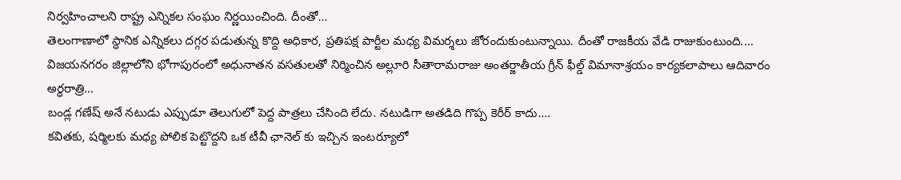నిర్వహించాలని రాష్ట్ర ఎన్నికల సంఘం నిర్ణయించింది. దీంతో…
తెలంగాణాలో స్థానిక ఎన్నికలు దగ్గర పడుతున్న కొద్ది అధికార, ప్రతిపక్ష పార్టీల మధ్య విమర్శలు జోరందుకుంటున్నాయి. దీంతో రాజకీయ వేడి రాజుకుంటుంది.…
విజయనగరం జిల్లాలోని భోగాపురంలో అధునాతన వసతులతో నిర్మించిన అల్లూరి సీతారామరాజు అంతర్జాతీయ గ్రీన్ ఫీల్డ్ విమానాశ్రయం కార్యకలాపాలు ఆదివారం అర్ధరాత్రి…
బండ్ల గణేష్ అనే నటుడు ఎప్పుడూ తెలుగులో పెద్ద పాత్రలు చేసింది లేదు. నటుడిగా అతడిది గొప్ప కెరీర్ కాదు.…
కవితకు, షర్మిలకు మధ్య పోలిక పెట్టొద్దని ఒక టీవీ ఛానెల్ కు ఇచ్చిన ఇంటర్యూలో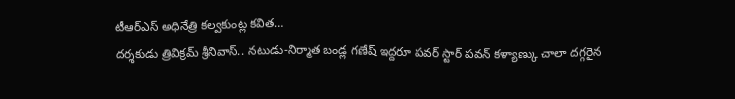టీఆర్ఎస్ అధినేత్రి కల్వకుంట్ల కవిత…
దర్శకుడు త్రివిక్రమ్ శ్రీనివాస్.. నటుడు-నిర్మాత బండ్ల గణేష్ ఇద్దరూ పవర్ స్టార్ పవన్ కళ్యాణ్కు చాలా దగ్గరైన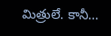మిత్రులే. కానీ…